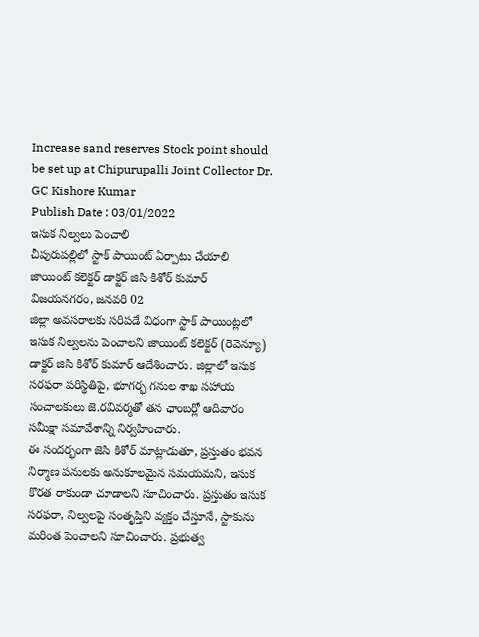Increase sand reserves Stock point should be set up at Chipurupalli Joint Collector Dr. GC Kishore Kumar
Publish Date : 03/01/2022
ఇసుక నిల్వలు పెంచాలి
చీపురుపల్లిలో స్టాక్ పాయింట్ ఏర్పాటు చేయాలి
జాయింట్ కలెక్టర్ డాక్టర్ జిసి కిశోర్ కుమార్
విజయనగరం, జనవరి 02
జిల్లా అవసరాలకు సరిపడే విధంగా స్టాక్ పాయింట్లలో ఇసుక నిల్వలను పెంచాలని జాయింట్ కలెక్టర్ (రెవెన్యూ) డాక్టర్ జిసి కిశోర్ కుమార్ ఆదేశించారు. జిల్లాలో ఇసుక సరఫరా పరిస్థితిపై, భూగర్భ గనుల శాఖ సహాయ సంచాలకులు జె.రవివర్మతో తన ఛాంబర్లో ఆదివారం సమీక్షా సమావేశాన్ని నిర్వహించారు.
ఈ సందర్భంగా జెసి కిశోర్ మాట్లాడుతూ, ప్రస్తుతం భవన నిర్మాణ పనులకు అనుకూలమైన సమయమని, ఇసుక కొరత రాకుండా చూడాలని సూచించారు. ప్రస్తుతం ఇసుక సరఫరా, నిల్వలపై సంతృప్తిని వ్యక్తం చేస్తూనే, స్టాకును మరింత పెంచాలని సూచించారు. ప్రభుత్వ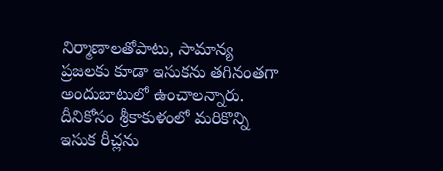నిర్మాణాలతోపాటు, సామాన్య ప్రజలకు కూడా ఇసుకను తగినంతగా అందుబాటులో ఉంచాలన్నారు. దీనికోసం శ్రీకాకుళంలో మరికొన్ని ఇసుక రీచ్లను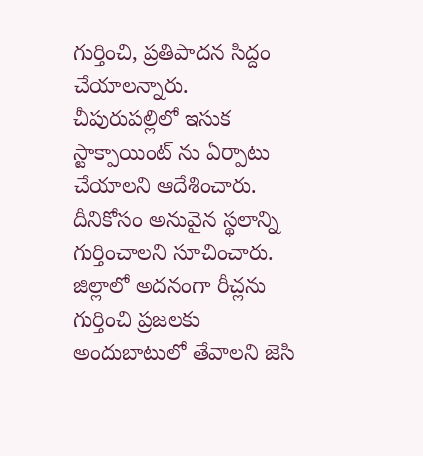గుర్తించి, ప్రతిపాదన సిద్దం చేయాలన్నారు. చీపురుపల్లిలో ఇసుక స్టాక్పాయింట్ ను ఏర్పాటు చేయాలని ఆదేశించారు. దీనికోసం అనువైన స్థలాన్ని గుర్తించాలని సూచించారు. జిల్లాలో అదనంగా రీచ్లను గుర్తించి ప్రజలకు అందుబాటులో తేవాలని జెసి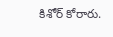కిశోర్ కోరారు.